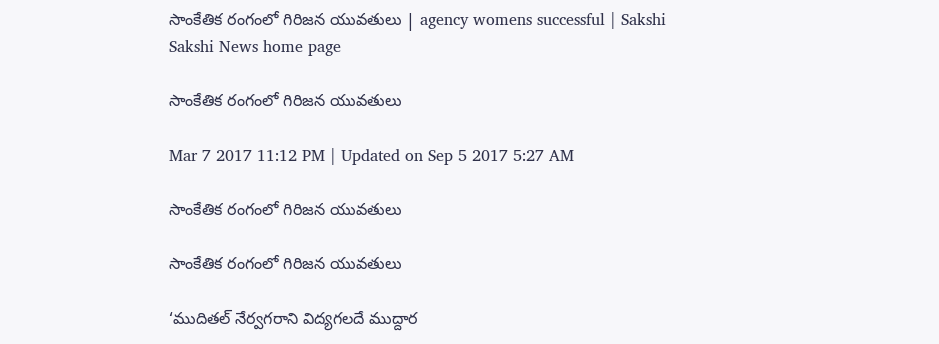సాంకేతిక రంగంలో గిరిజన యువతులు | agency womens successful | Sakshi
Sakshi News home page

సాంకేతిక రంగంలో గిరిజన యువతులు

Mar 7 2017 11:12 PM | Updated on Sep 5 2017 5:27 AM

సాంకేతిక రంగంలో గిరిజన యువతులు

సాంకేతిక రంగంలో గిరిజన యువతులు

‘ముదితల్‌ నేర్వగరాని విద్యగలదే ముద్దార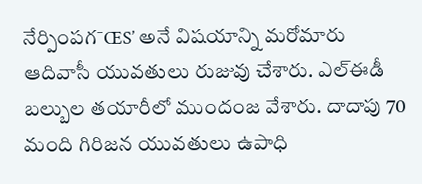నేర్పింపగ¯ŒS’ అనే విషయాన్ని మరోమారు ఆదివాసీ యువతులు రుజువు చేశారు. ఎల్‌ఈడీ బల్బుల తయారీలో ముందంజ వేశారు. దాదాపు 70 మంది గిరిజన యువతులు ఉపాధి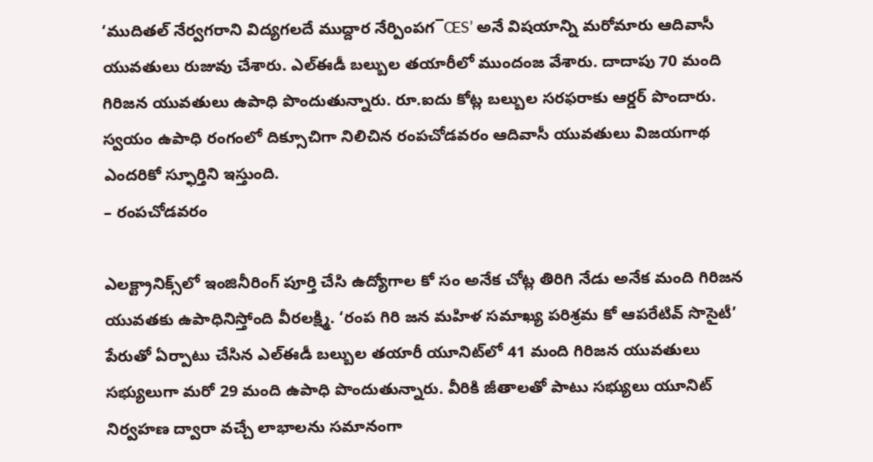‘ముదితల్‌ నేర్వగరాని విద్యగలదే ముద్దార నేర్పింపగ¯ŒS’ అనే విషయాన్ని మరోమారు ఆదివాసీ యువతులు రుజువు చేశారు. ఎల్‌ఈడీ బల్బుల తయారీలో ముందంజ వేశారు. దాదాపు 70 మంది గిరిజన యువతులు ఉపాధి పొందుతున్నారు. రూ.ఐదు కోట్ల బల్బుల సరఫరాకు ఆర్డర్‌ పొందారు. స్వయం ఉపాధి రంగంలో దిక్సూచిగా నిలిచిన రంపచోడవరం ఆదివాసీ యువతులు విజయగాథ ఎందరికో స్ఫూర్తిని ఇస్తుంది.
– రంపచోడవరం

ఎలక్ట్రానిక్స్‌లో ఇంజినీరింగ్‌ పూర్తి చేసి ఉద్యోగాల కో సం అనేక చోట్ల తిరిగి నేడు అనేక మంది గిరిజన యువతకు ఉపాధినిస్తోంది వీరలక్ష్మి. ‘రంప గిరి జన మహిళ సమాఖ్య పరిశ్రమ కో ఆపరేటివ్‌ సొసైటీ’ పేరుతో ఏర్పాటు చేసిన ఎల్‌ఈడీ బల్బుల తయారీ యూనిట్‌లో 41 మంది గిరిజన యువతులు సభ్యులుగా మరో 29 మంది ఉపాధి పొందుతున్నారు. వీరికి జీతాలతో పాటు సభ్యులు యూనిట్‌ నిర్వహణ ద్వారా వచ్చే లాభాలను సమానంగా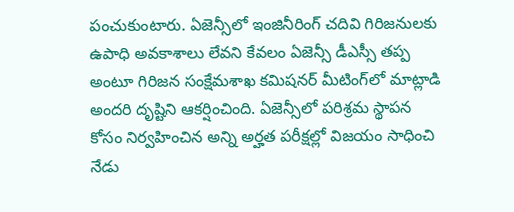పంచుకుంటారు. ఏజెన్సీలో ఇంజినీరింగ్‌ చదివి గిరిజనులకు ఉపాధి అవకాశాలు లేవని కేవలం ఏజెన్సీ డీఎస్సీ తప్ప అంటూ గిరిజన సంక్షేమశాఖ కమిషనర్‌ మీటింగ్‌లో మాట్లాడి అందరి దృష్టిని ఆకర్షించింది. ఏజెన్సీలో పరిశ్రమ స్థాపన కోసం నిర్వహించిన అన్ని అర్హత పరీక్షల్లో విజయం సాధించి నేడు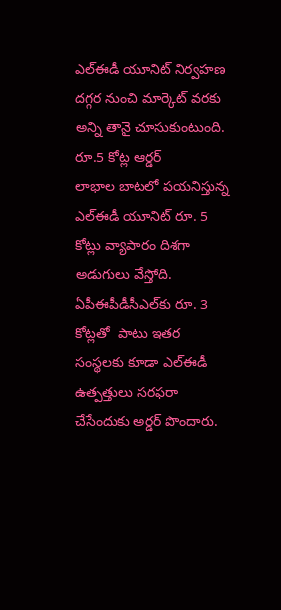ఎల్‌ఈడీ యూనిట్‌ నిర్వహణ దగ్గర నుంచి మార్కెట్‌ వరకు అన్ని తానై చూసుకుంటుంది.
రూ.5 కోట్ల ఆర్డర్‌
లాభాల బాటలో పయనిస్తున్న ఎల్‌ఈడీ యూనిట్‌ రూ. 5 కోట్లు వ్యాపారం దిశగా అడుగులు వేస్తోది. ఏపీఈపీడీసీఎల్‌కు రూ. 3 కోట్లతో  పాటు ఇతర సంస్థలకు కూడా ఎల్‌ఈడీ ఉత్పత్తులు సరఫరా చేసేందుకు అర్డర్‌ పొందారు.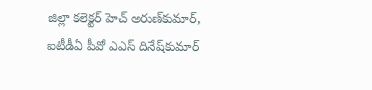జిల్లా కలెక్టర్‌ హెచ్‌ అరుణ్‌కుమార్, ఐటీడీఏ పీవో ఎఎస్‌ దినేష్‌కుమార్‌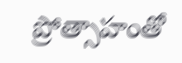ప్రోత్సాహంతో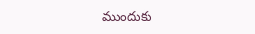ముందుకు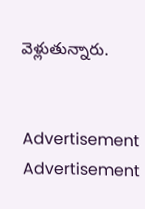వెళ్లుతున్నారు.


Advertisement
Advertisement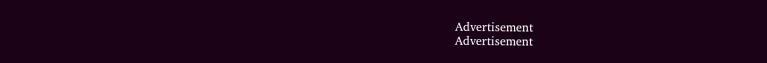Advertisement
Advertisement